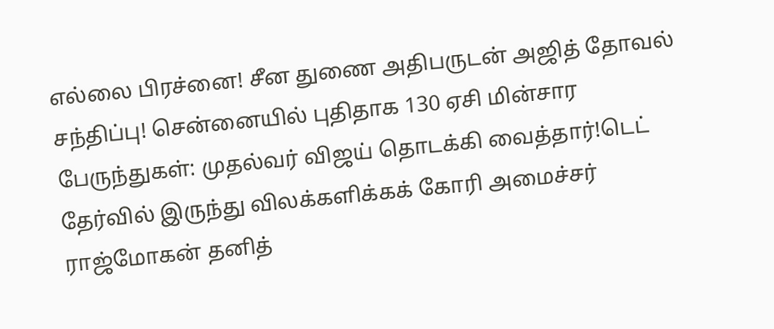எல்லை பிரச்னை! சீன துணை அதிபருடன் அஜித் தோவல் சந்திப்பு! சென்னையில் புதிதாக 130 ஏசி மின்சார பேருந்துகள்: முதல்வர் விஜய் தொடக்கி வைத்தார்!டெட் தேர்வில் இருந்து விலக்களிக்கக் கோரி அமைச்சர் ராஜ்மோகன் தனித்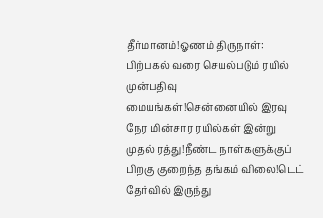தீர்மானம்!ஓணம் திருநாள்: பிற்பகல் வரை செயல்படும் ரயில் முன்பதிவு மையங்கள்!சென்னையில் இரவு நேர மின்சார ரயில்கள் இன்று முதல் ரத்து!நீண்ட நாள்களுக்குப் பிறகு குறைந்த தங்கம் விலை!டெட் தேர்வில் இருந்து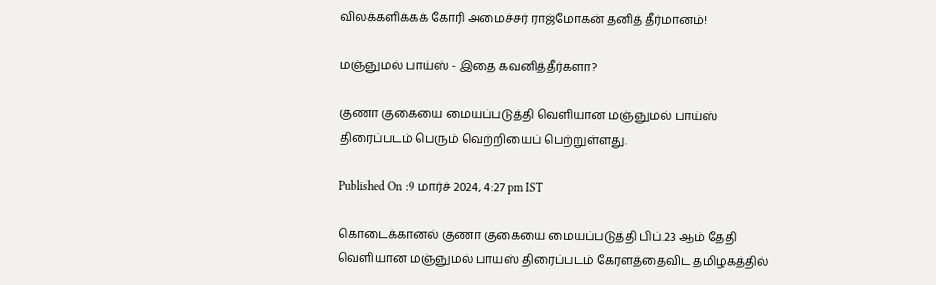விலக்களிக்கக் கோரி அமைச்சர் ராஜ்மோகன் தனித் தீர்மானம்!

மஞ்ஞுமல் பாய்ஸ் - இதை கவனித்தீர்களா?

குணா குகையை மையப்படுத்தி வெளியான மஞ்ஞுமல் பாய்ஸ் திரைப்படம் பெரும் வெற்றியைப் பெற்றுள்ளது.

Published On :9 மார்ச் 2024, 4:27 pm IST

கொடைக்கானல் குணா குகையை மையப்படுத்தி பிப்.23 ஆம் தேதி வெளியான மஞ்ஞுமல் பாயஸ் திரைப்படம் கேரளத்தைவிட தமிழகத்தில்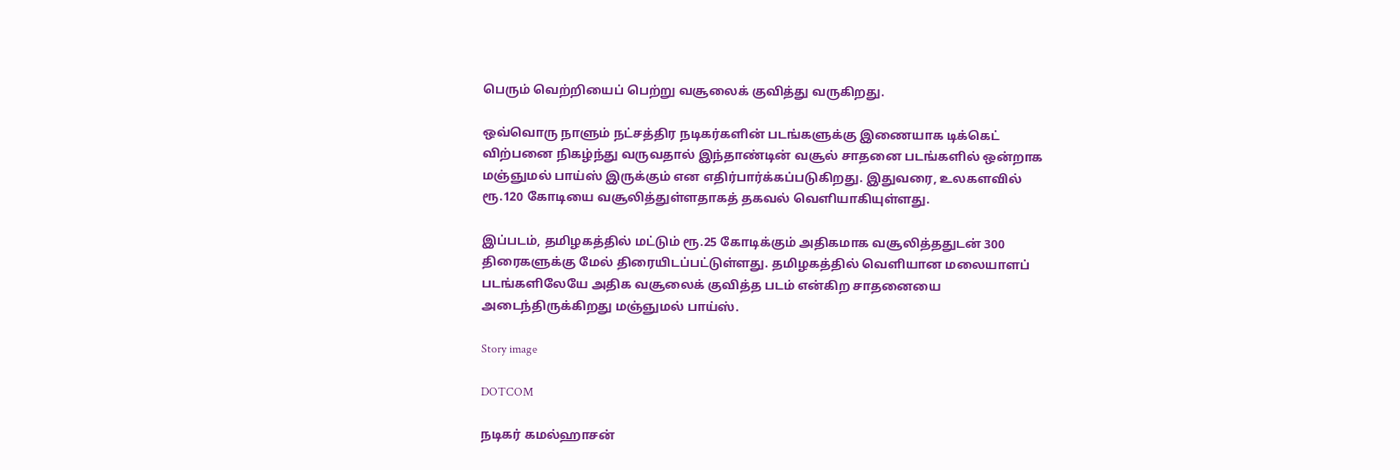பெரும் வெற்றியைப் பெற்று வசூலைக் குவித்து வருகிறது.

ஒவ்வொரு நாளும் நட்சத்திர நடிகர்களின் படங்களுக்கு இணையாக டிக்கெட் விற்பனை நிகழ்ந்து வருவதால் இந்தாண்டின் வசூல் சாதனை படங்களில் ஒன்றாக மஞ்ஞுமல் பாய்ஸ் இருக்கும் என எதிர்பார்க்கப்படுகிறது. இதுவரை, உலகளவில் ரூ.120 கோடியை வசூலித்துள்ளதாகத் தகவல் வெளியாகியுள்ளது.

இப்படம், தமிழகத்தில் மட்டும் ரூ.25 கோடிக்கும் அதிகமாக வசூலித்ததுடன் 300 திரைகளுக்கு மேல் திரையிடப்பட்டுள்ளது. தமிழகத்தில் வெளியான மலையாளப் படங்களிலேயே அதிக வசூலைக் குவித்த படம் என்கிற சாதனையை அடைந்திருக்கிறது மஞ்ஞுமல் பாய்ஸ்.

Story image

DOTCOM

நடிகர் கமல்ஹாசன்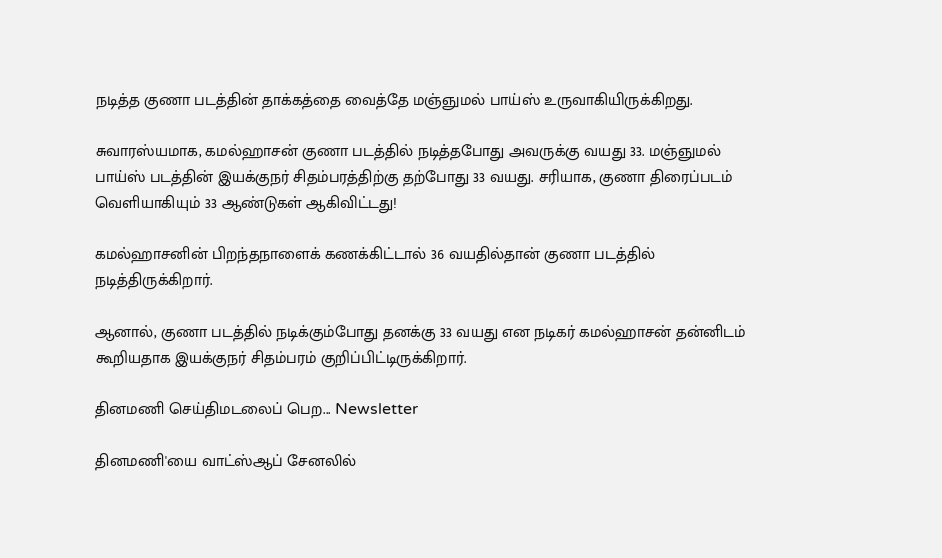நடித்த குணா படத்தின் தாக்கத்தை வைத்தே மஞ்ஞுமல் பாய்ஸ் உருவாகியிருக்கிறது.

சுவாரஸ்யமாக, கமல்ஹாசன் குணா படத்தில் நடித்தபோது அவருக்கு வயது 33. மஞ்ஞுமல் பாய்ஸ் படத்தின் இயக்குநர் சிதம்பரத்திற்கு தற்போது 33 வயது. சரியாக, குணா திரைப்படம் வெளியாகியும் 33 ஆண்டுகள் ஆகிவிட்டது!

கமல்ஹாசனின் பிறந்தநாளைக் கணக்கிட்டால் 36 வயதில்தான் குணா படத்தில் நடித்திருக்கிறார்.

ஆனால், குணா படத்தில் நடிக்கும்போது தனக்கு 33 வயது என நடிகர் கமல்ஹாசன் தன்னிடம் கூறியதாக இயக்குநர் சிதம்பரம் குறிப்பிட்டிருக்கிறார்.

தினமணி செய்திமடலைப் பெற... Newsletter

தினமணி'யை வாட்ஸ்ஆப் சேனலில்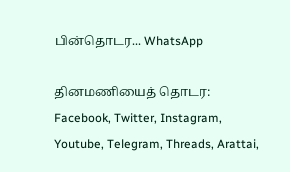பின்தொடர... WhatsApp

தினமணியைத் தொடர: Facebook, Twitter, Instagram, Youtube, Telegram, Threads, Arattai,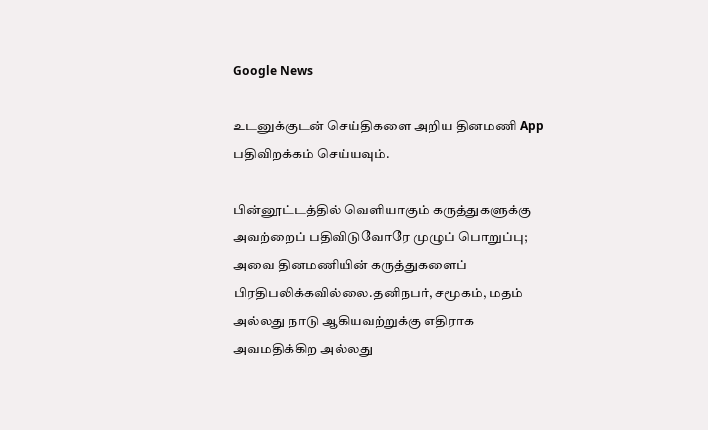Google News

உடனுக்குடன் செய்திகளை அறிய தினமணி App பதிவிறக்கம் செய்யவும்.

பின்னூட்டத்தில் வெளியாகும் கருத்துகளுக்கு அவற்றைப் பதிவிடுவோரே முழுப் பொறுப்பு; அவை தினமணியின் கருத்துகளைப் பிரதிபலிக்கவில்லை.தனிநபர், சமூகம், மதம் அல்லது நாடு ஆகியவற்றுக்கு எதிராக அவமதிக்கிற அல்லது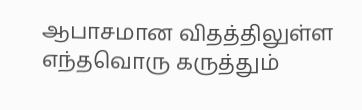ஆபாசமான விதத்திலுள்ள எந்தவொரு கருத்தும்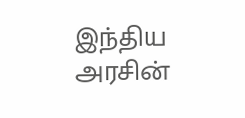இந்திய அரசின்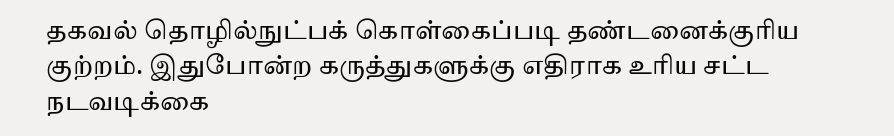தகவல் தொழில்நுட்பக் கொள்கைப்படி தண்டனைக்குரிய குற்றம். இதுபோன்ற கருத்துகளுக்கு எதிராக உரிய சட்ட நடவடிக்கை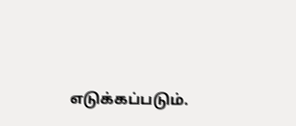எடுக்கப்படும்.